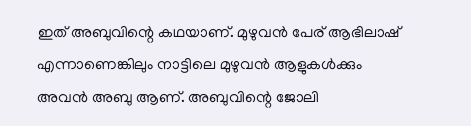ഇത് അബുവിന്റെ കഥയാണ്. മുഴുവൻ പേര് ആഭിലാഷ് എന്നാണെങ്കിലും നാട്ടിലെ മുഴുവൻ ആളുകൾക്കും അവൻ അബു ആണ്. അബുവിന്റെ ജോലി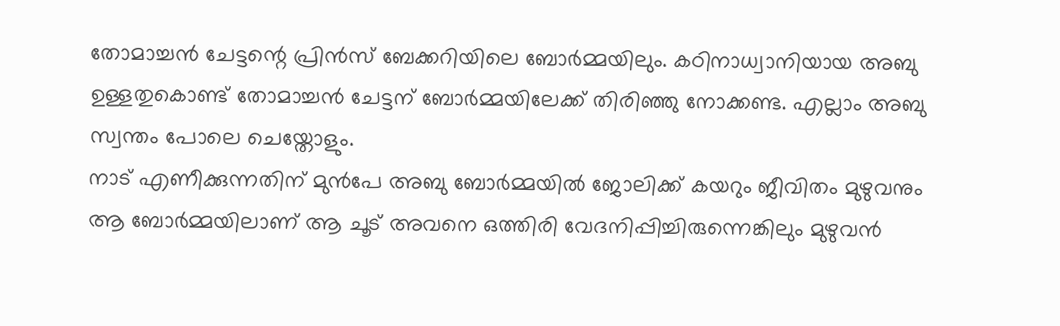തോമാച്ചൻ ചേട്ടന്റെ പ്രിൻസ് ബേക്കറിയിലെ ബോർമ്മയിലും. കഠിനാധ്വാനിയായ അബു ഉള്ളതുകൊണ്ട് തോമാച്ചൻ ചേട്ടന് ബോർമ്മയിലേക്ക് തിരിഞ്ഞു നോക്കണ്ട. എല്ലാം അബു സ്വന്തം പോലെ ചെയ്തോളും.
നാട് എണീക്കുന്നതിന് മുൻപേ അബു ബോർമ്മയിൽ ജോലിക്ക് കയറും ജീവിതം മുഴുവനും ആ ബോർമ്മയിലാണ് ആ ചൂട് അവനെ ഒത്തിരി വേദനിപ്പിച്ചിരുന്നെങ്കിലും മുഴുവൻ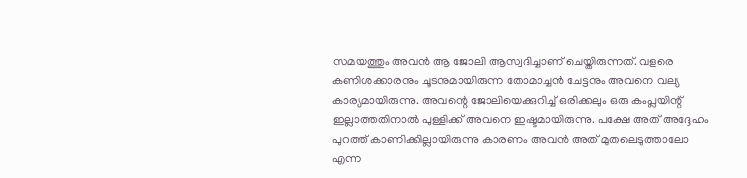സമയത്തും അവൻ ആ ജോലി ആസ്വദിച്ചാണ് ചെയ്തിരുന്നത്. വളരെ കണിശക്കാരനും ചൂടനുമായിരുന്ന തോമാച്ചൻ ചേട്ടനും അവനെ വല്യ കാര്യമായിരുന്നു. അവന്റെ ജോലിയെക്കുറിച്ച് ഒരിക്കലും ഒരു കംപ്ലയിന്റ് ഇല്ലാത്തതിനാൽ പുള്ളിക്ക് അവനെ ഇഷ്ടമായിരുന്നു. പക്ഷേ അത് അദ്ദേഹം പുറത്ത് കാണിക്കില്ലായിരുന്നു കാരണം അവൻ അത് മുതലെടുത്താലോ എന്ന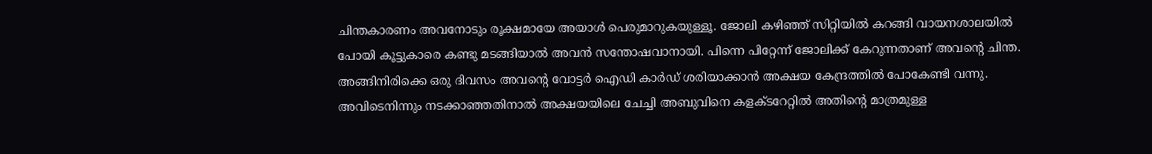ചിന്തകാരണം അവനോടും രൂക്ഷമായേ അയാൾ പെരുമാറുകയുള്ളൂ. ജോലി കഴിഞ്ഞ് സിറ്റിയിൽ കറങ്ങി വായനശാലയിൽ പോയി കൂട്ടുകാരെ കണ്ടു മടങ്ങിയാൽ അവൻ സന്തോഷവാനായി. പിന്നെ പിറ്റേന്ന് ജോലിക്ക് കേറുന്നതാണ് അവന്റെ ചിന്ത.
അങ്ങിനിരിക്കെ ഒരു ദിവസം അവന്റെ വോട്ടർ ഐഡി കാർഡ് ശരിയാക്കാൻ അക്ഷയ കേന്ദ്രത്തിൽ പോകേണ്ടി വന്നു. അവിടെനിന്നും നടക്കാഞ്ഞതിനാൽ അക്ഷയയിലെ ചേച്ചി അബുവിനെ കളക്ടറേറ്റിൽ അതിന്റെ മാത്രമുള്ള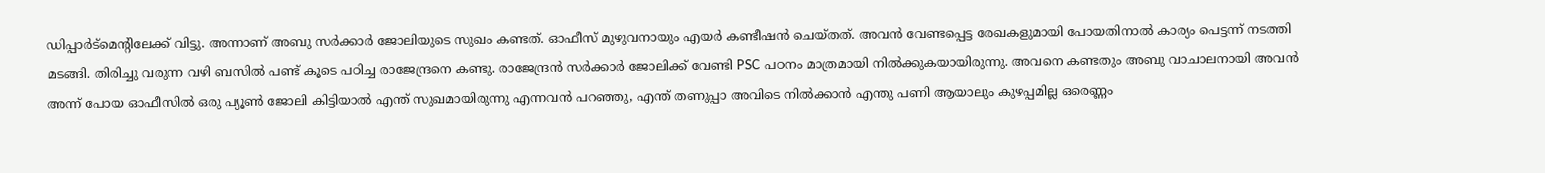ഡിപ്പാർട്മെന്റിലേക്ക് വിട്ടു. അന്നാണ് അബു സർക്കാർ ജോലിയുടെ സുഖം കണ്ടത്. ഓഫീസ് മുഴുവനായും എയർ കണ്ടീഷൻ ചെയ്തത്. അവൻ വേണ്ടപ്പെട്ട രേഖകളുമായി പോയതിനാൽ കാര്യം പെട്ടന്ന് നടത്തി മടങ്ങി. തിരിച്ചു വരുന്ന വഴി ബസിൽ പണ്ട് കൂടെ പഠിച്ച രാജേന്ദ്രനെ കണ്ടു. രാജേന്ദ്രൻ സർക്കാർ ജോലിക്ക് വേണ്ടി PSC പഠനം മാത്രമായി നിൽക്കുകയായിരുന്നു. അവനെ കണ്ടതും അബു വാചാലനായി അവൻ അന്ന് പോയ ഓഫീസിൽ ഒരു പ്യൂൺ ജോലി കിട്ടിയാൽ എന്ത് സുഖമായിരുന്നു എന്നവൻ പറഞ്ഞു, എന്ത് തണുപ്പാ അവിടെ നിൽക്കാൻ എന്തു പണി ആയാലും കുഴപ്പമില്ല ഒരെണ്ണം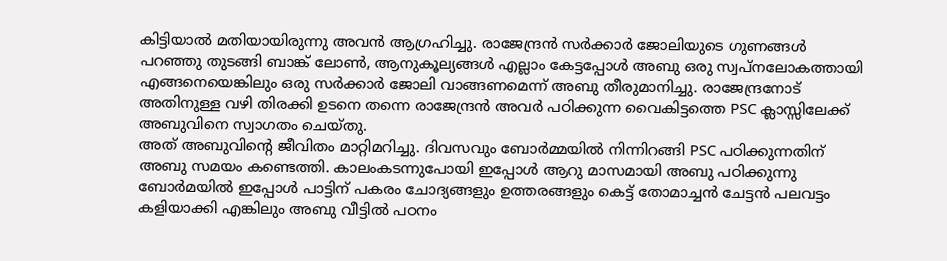കിട്ടിയാൽ മതിയായിരുന്നു അവൻ ആഗ്രഹിച്ചു. രാജേന്ദ്രൻ സർക്കാർ ജോലിയുടെ ഗുണങ്ങൾ പറഞ്ഞു തുടങ്ങി ബാങ്ക് ലോൺ, ആനുകൂല്യങ്ങൾ എല്ലാം കേട്ടപ്പോൾ അബു ഒരു സ്വപ്നലോകത്തായി എങ്ങനെയെങ്കിലും ഒരു സർക്കാർ ജോലി വാങ്ങണമെന്ന് അബു തീരുമാനിച്ചു. രാജേന്ദ്രനോട് അതിനുള്ള വഴി തിരക്കി ഉടനെ തന്നെ രാജേന്ദ്രൻ അവർ പഠിക്കുന്ന വൈകിട്ടത്തെ PSC ക്ലാസ്സിലേക്ക് അബുവിനെ സ്വാഗതം ചെയ്തു.
അത് അബുവിന്റെ ജീവിതം മാറ്റിമറിച്ചു. ദിവസവും ബോർമ്മയിൽ നിന്നിറങ്ങി PSC പഠിക്കുന്നതിന് അബു സമയം കണ്ടെത്തി. കാലംകടന്നുപോയി ഇപ്പോൾ ആറു മാസമായി അബു പഠിക്കുന്നു ബോർമയിൽ ഇപ്പോൾ പാട്ടിന് പകരം ചോദ്യങ്ങളും ഉത്തരങ്ങളും കെട്ട് തോമാച്ചൻ ചേട്ടൻ പലവട്ടം കളിയാക്കി എങ്കിലും അബു വീട്ടിൽ പഠനം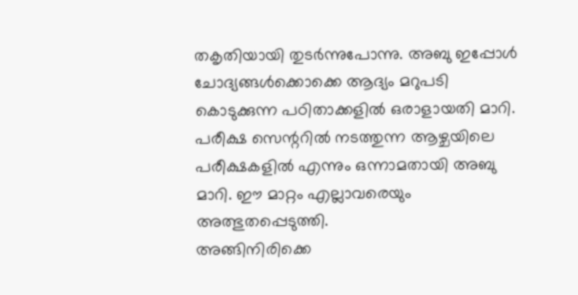തകൃതിയായി തുടർന്നുപോന്നു. അബു ഇപ്പോൾ ചോദ്യങ്ങൾക്കൊക്കെ ആദ്യം മറുപടി കൊടുക്കുന്ന പഠിതാക്കളിൽ ഒരാളായതി മാറി. പരീക്ഷ സെന്ററിൽ നടത്തുന്ന ആഴ്ചയിലെ പരീക്ഷകളിൽ എന്നും ഒന്നാമതായി അബു മാറി. ഈ മാറ്റം എല്ലാവരെയും അത്ഭുതപ്പെടുത്തി.
അങ്ങിനിരിക്കെ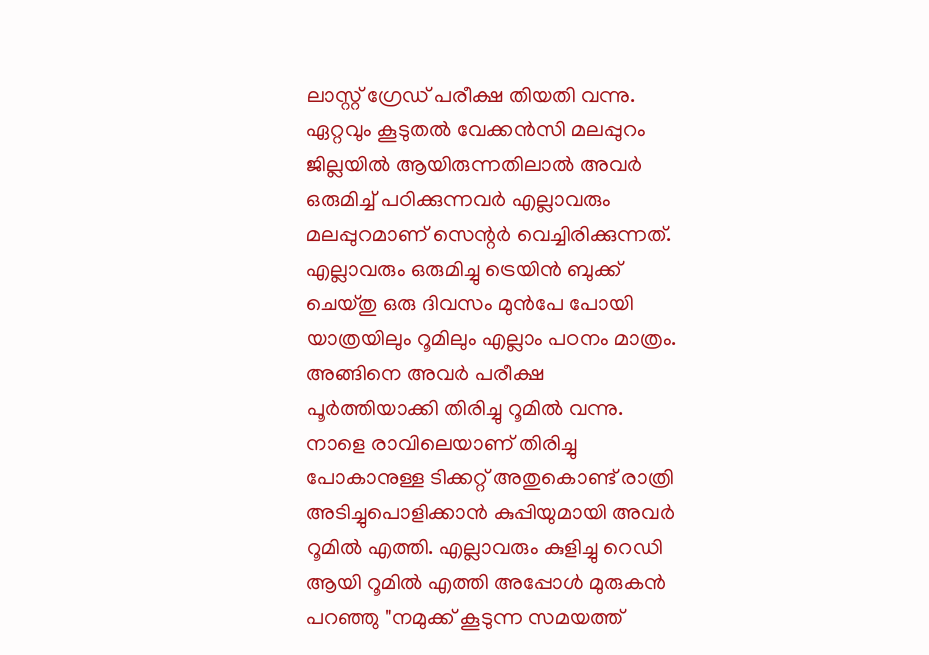ലാസ്റ്റ് ഗ്രേഡ് പരീക്ഷ തിയതി വന്നു. ഏറ്റവും കൂടുതൽ വേക്കൻസി മലപ്പുറം ജില്ലയിൽ ആയിരുന്നതിലാൽ അവർ ഒരുമിച്ച് പഠിക്കുന്നവർ എല്ലാവരും മലപ്പുറമാണ് സെന്റർ വെച്ചിരിക്കുന്നത്. എല്ലാവരും ഒരുമിച്ചു ട്രെയിൻ ബുക്ക് ചെയ്തു ഒരു ദിവസം മുൻപേ പോയി യാത്രയിലും റൂമിലും എല്ലാം പഠനം മാത്രം. അങ്ങിനെ അവർ പരീക്ഷ പൂർത്തിയാക്കി തിരിച്ചു റൂമിൽ വന്നു. നാളെ രാവിലെയാണ് തിരിച്ചു പോകാനുള്ള ടിക്കറ്റ് അതുകൊണ്ട് രാത്രി അടിച്ചുപൊളിക്കാൻ കുപ്പിയുമായി അവർ റൂമിൽ എത്തി. എല്ലാവരും കുളിച്ചു റെഡി ആയി റൂമിൽ എത്തി അപ്പോൾ മുരുകൻ പറഞ്ഞു "നമുക്ക് കൂടുന്ന സമയത്ത്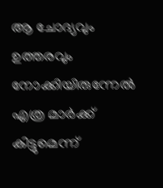ആ ചോദ്യവും ഉത്തരവും നോക്കിയിരുന്നേൽ എത്ര മാർക്ക് കിട്ടുമെന്ന്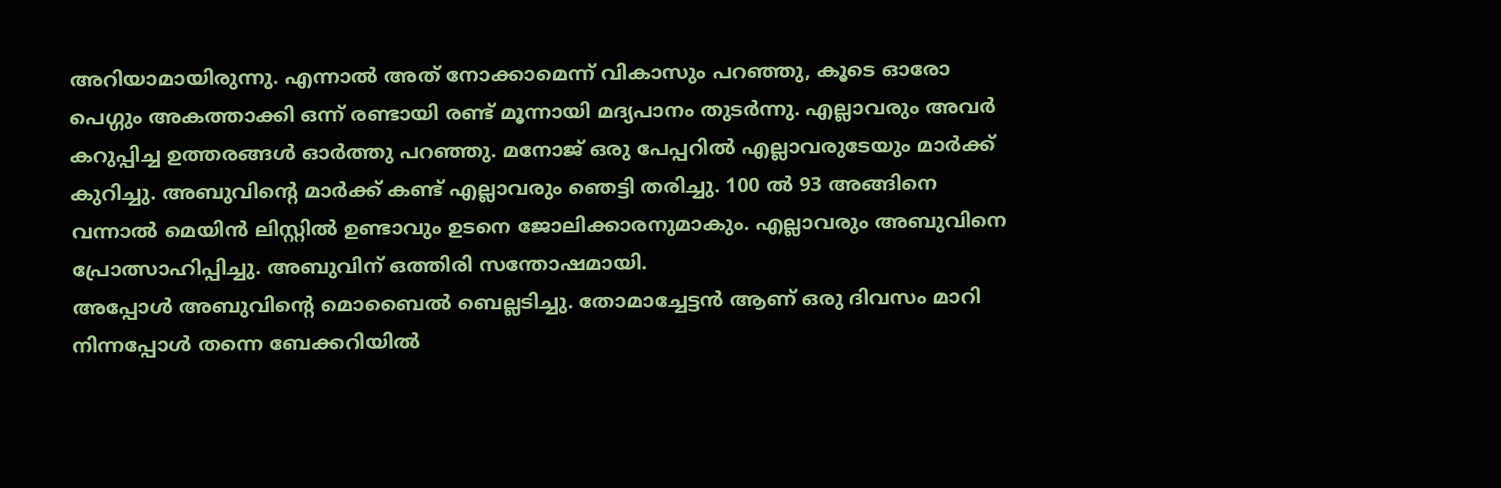അറിയാമായിരുന്നു. എന്നാൽ അത് നോക്കാമെന്ന് വികാസും പറഞ്ഞു, കൂടെ ഓരോ പെഗ്ഗും അകത്താക്കി ഒന്ന് രണ്ടായി രണ്ട് മൂന്നായി മദ്യപാനം തുടർന്നു. എല്ലാവരും അവർ കറുപ്പിച്ച ഉത്തരങ്ങൾ ഓർത്തു പറഞ്ഞു. മനോജ് ഒരു പേപ്പറിൽ എല്ലാവരുടേയും മാർക്ക് കുറിച്ചു. അബുവിന്റെ മാർക്ക് കണ്ട് എല്ലാവരും ഞെട്ടി തരിച്ചു. 100 ൽ 93 അങ്ങിനെ വന്നാൽ മെയിൻ ലിസ്റ്റിൽ ഉണ്ടാവും ഉടനെ ജോലിക്കാരനുമാകും. എല്ലാവരും അബുവിനെ പ്രോത്സാഹിപ്പിച്ചു. അബുവിന് ഒത്തിരി സന്തോഷമായി.
അപ്പോൾ അബുവിന്റെ മൊബൈൽ ബെല്ലടിച്ചു. തോമാച്ചേട്ടൻ ആണ് ഒരു ദിവസം മാറി നിന്നപ്പോൾ തന്നെ ബേക്കറിയിൽ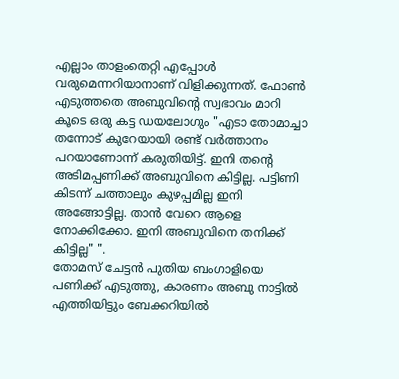എല്ലാം താളംതെറ്റി എപ്പോൾ വരുമെന്നറിയാനാണ് വിളിക്കുന്നത്. ഫോൺ എടുത്തതെ അബുവിന്റെ സ്വഭാവം മാറി കൂടെ ഒരു കട്ട ഡയലോഗും "എടാ തോമാച്ചാ തന്നോട് കുറേയായി രണ്ട് വർത്താനം പറയാണോന്ന് കരുതിയിട്ട്. ഇനി തന്റെ അടിമപ്പണിക്ക് അബുവിനെ കിട്ടില്ല. പട്ടിണി കിടന്ന് ചത്താലും കുഴപ്പമില്ല ഇനി അങ്ങോട്ടില്ല. താൻ വേറെ ആളെ നോക്കിക്കോ. ഇനി അബുവിനെ തനിക്ക് കിട്ടില്ല" ".
തോമസ് ചേട്ടൻ പുതിയ ബംഗാളിയെ പണിക്ക് എടുത്തു, കാരണം അബു നാട്ടിൽ എത്തിയിട്ടും ബേക്കറിയിൽ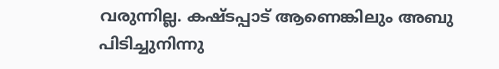വരുന്നില്ല. കഷ്ടപ്പാട് ആണെങ്കിലും അബു പിടിച്ചുനിന്നു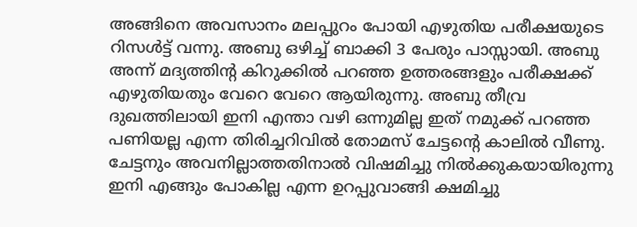അങ്ങിനെ അവസാനം മലപ്പുറം പോയി എഴുതിയ പരീക്ഷയുടെ റിസൾട്ട് വന്നു. അബു ഒഴിച്ച് ബാക്കി 3 പേരും പാസ്സായി. അബു അന്ന് മദ്യത്തിന്റ കിറുക്കിൽ പറഞ്ഞ ഉത്തരങ്ങളും പരീക്ഷക്ക് എഴുതിയതും വേറെ വേറെ ആയിരുന്നു. അബു തീവ്ര ദുഖത്തിലായി ഇനി എന്താ വഴി ഒന്നുമില്ല ഇത് നമുക്ക് പറഞ്ഞ പണിയല്ല എന്ന തിരിച്ചറിവിൽ തോമസ് ചേട്ടന്റെ കാലിൽ വീണു. ചേട്ടനും അവനില്ലാത്തതിനാൽ വിഷമിച്ചു നിൽക്കുകയായിരുന്നു ഇനി എങ്ങും പോകില്ല എന്ന ഉറപ്പുവാങ്ങി ക്ഷമിച്ചു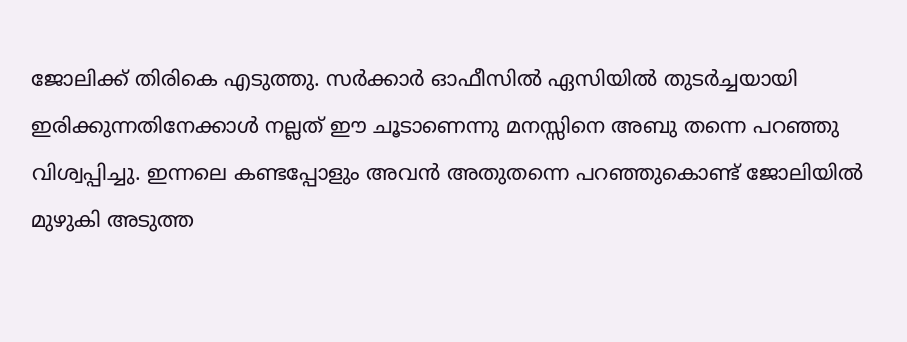ജോലിക്ക് തിരികെ എടുത്തു. സർക്കാർ ഓഫീസിൽ ഏസിയിൽ തുടർച്ചയായി ഇരിക്കുന്നതിനേക്കാൾ നല്ലത് ഈ ചൂടാണെന്നു മനസ്സിനെ അബു തന്നെ പറഞ്ഞു വിശ്വപ്പിച്ചു. ഇന്നലെ കണ്ടപ്പോളും അവൻ അതുതന്നെ പറഞ്ഞുകൊണ്ട് ജോലിയിൽ മുഴുകി അടുത്ത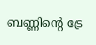ബണ്ണിന്റെ ട്രേ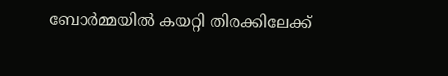ബോർമ്മയിൽ കയറ്റി തിരക്കിലേക്ക്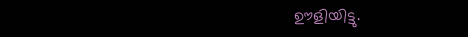ഊളിയിട്ടു.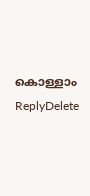കൊള്ളാം
ReplyDelete